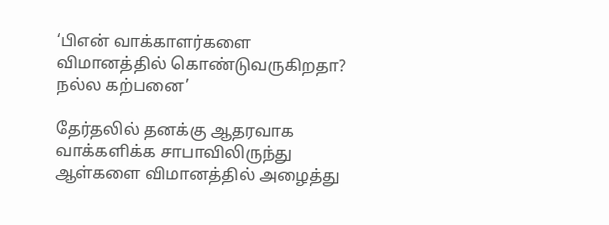‘பிஎன் வாக்காளர்களை விமானத்தில் கொண்டுவருகிறதா? நல்ல கற்பனை’

தேர்தலில் தனக்கு ஆதரவாக வாக்களிக்க சாபாவிலிருந்து ஆள்களை விமானத்தில் அழைத்து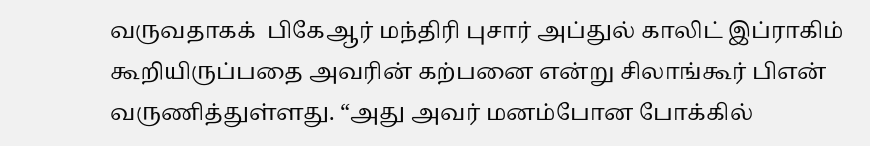வருவதாகக்  பிகேஆர் மந்திரி புசார் அப்துல் காலிட் இப்ராகிம் கூறியிருப்பதை அவரின் கற்பனை என்று சிலாங்கூர் பிஎன் வருணித்துள்ளது. “அது அவர் மனம்போன போக்கில்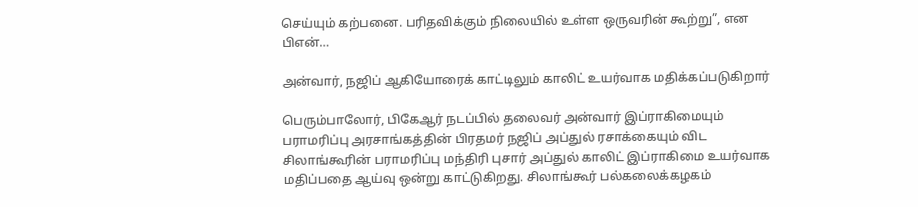செய்யும் கற்பனை. பரிதவிக்கும் நிலையில் உள்ள ஒருவரின் கூற்று”, என பிஎன்…

அன்வார், நஜிப் ஆகியோரைக் காட்டிலும் காலிட் உயர்வாக மதிக்கப்படுகிறார்

பெரும்பாலோர், பிகேஆர் நடப்பில் தலைவர் அன்வார் இப்ராகிமையும் பராமரிப்பு அரசாங்கத்தின் பிரதமர் நஜிப் அப்துல் ரசாக்கையும் விட சிலாங்கூரின் பராமரிப்பு மந்திரி புசார் அப்துல் காலிட் இப்ராகிமை உயர்வாக மதிப்பதை ஆய்வு ஒன்று காட்டுகிறது. சிலாங்கூர் பல்கலைக்கழகம்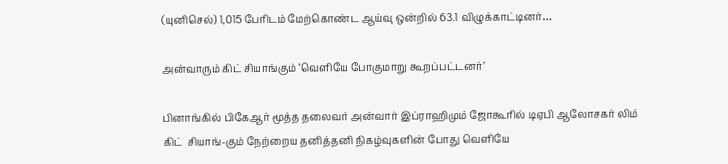(யுனிசெல்) 1,015 பேரிடம் மேற்கொண்ட ஆய்வு ஒன்றில் 63.1 விழுக்காட்டினர்…

அன்வாரும் கிட் சியாங்கும் ‘வெளியே போகுமாறு கூறப்பட்டனர்’

பினாங்கில் பிகேஆர் மூத்த தலைவர் அன்வார் இப்ராஹிமும் ஜோகூரில் டிஏபி ஆலோசகர் லிம் கிட்  சியாங்-கும் நேற்றைய தனித்தனி நிகழ்வுகளின் போது வெளியே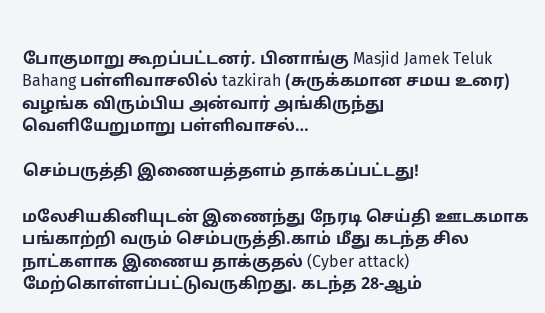போகுமாறு கூறப்பட்டனர். பினாங்கு Masjid Jamek Teluk Bahang பள்ளிவாசலில் tazkirah (சுருக்கமான சமய உரை) வழங்க விரும்பிய அன்வார் அங்கிருந்து வெளியேறுமாறு பள்ளிவாசல்…

செம்பருத்தி இணையத்தளம் தாக்கப்பட்டது!

மலேசியகினியுடன் இணைந்து நேரடி செய்தி ஊடகமாக பங்காற்றி வரும் செம்பருத்தி.காம் மீது கடந்த சில நாட்களாக இணைய தாக்குதல் (Cyber attack) மேற்கொள்ளப்பட்டுவருகிறது. கடந்த 28-ஆம்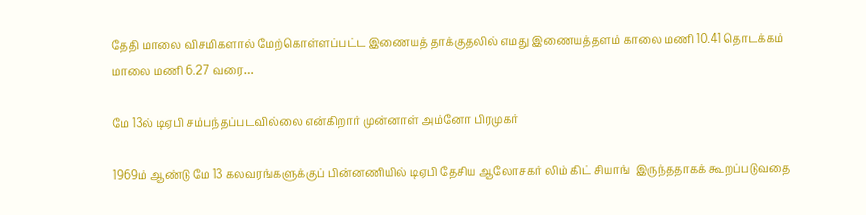தேதி மாலை விசமிகளால் மேற்கொள்ளப்பட்ட இணையத் தாக்குதலில் எமது இணையத்தளம் காலை மணி 10.41 தொடக்கம் மாலை மணி 6.27 வரை…

மே 13ல் டிஏபி சம்பந்தப்படவில்லை என்கிறார் முன்னாள் அம்னோ பிரமுகர்

1969ம் ஆண்டு மே 13 கலவரங்களுக்குப் பின்னணியில் டிஏபி தேசிய ஆலோசகர் லிம் கிட் சியாங்  இருந்ததாகக் கூறப்படுவதை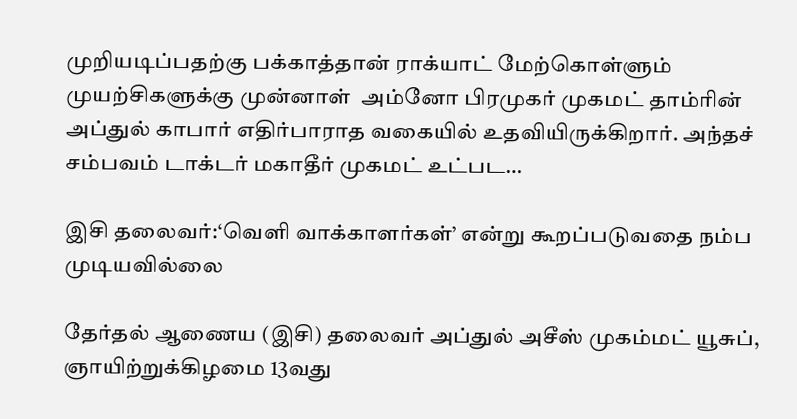முறியடிப்பதற்கு பக்காத்தான் ராக்யாட் மேற்கொள்ளும் முயற்சிகளுக்கு முன்னாள்  அம்னோ பிரமுகர் முகமட் தாம்ரின் அப்துல் காபார் எதிர்பாராத வகையில் உதவியிருக்கிறார். அந்தச் சம்பவம் டாக்டர் மகாதீர் முகமட் உட்பட…

இசி தலைவர்:‘வெளி வாக்காளர்கள்’ என்று கூறப்படுவதை நம்ப முடியவில்லை

தேர்தல் ஆணைய (இசி) தலைவர் அப்துல் அசீஸ் முகம்மட் யூசுப், ஞாயிற்றுக்கிழமை 13வது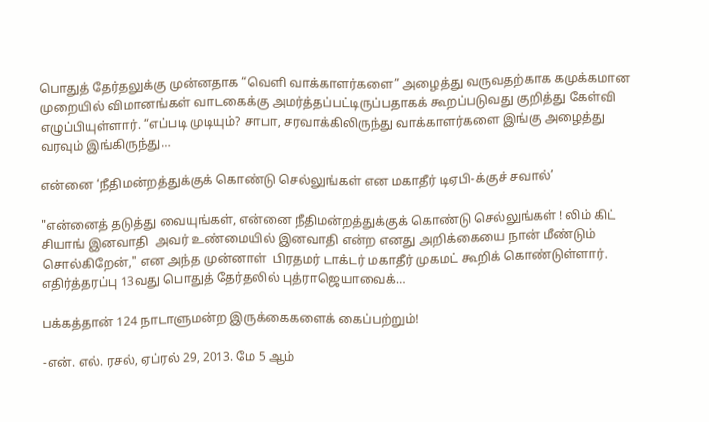பொதுத் தேர்தலுக்கு முன்னதாக “வெளி வாக்காளர்களை” அழைத்து வருவதற்காக கமுக்கமான முறையில் விமானங்கள் வாடகைக்கு அமர்த்தப்பட்டிருப்பதாகக் கூறப்படுவது குறித்து கேள்வி  எழுப்பியுள்ளார். “எப்படி முடியும்? சாபா, சரவாக்கிலிருந்து வாக்காளர்களை இங்கு அழைத்து வரவும் இங்கிருந்து…

என்னை ‘நீதிமன்றத்துக்குக் கொண்டு செல்லுங்கள் என மகாதீர் டிஏபி-க்குச் சவால்’

"என்னைத் தடுத்து வையுங்கள், என்னை நீதிமன்றத்துக்குக் கொண்டு செல்லுங்கள் ! லிம் கிட் சியாங் இனவாதி  அவர் உண்மையில் இனவாதி என்ற எனது அறிக்கையை நான் மீண்டும் சொல்கிறேன்," என அந்த முன்னாள்  பிரதமர் டாக்டர் மகாதீர் முகமட் கூறிக் கொண்டுள்ளார். எதிர்த்தரப்பு 13வது பொதுத் தேர்தலில் புத்ராஜெயாவைக்…

பக்கத்தான் 124 நாடாளுமன்ற இருக்கைகளைக் கைப்பற்றும்!

-என். எல். ரசல், ஏப்ரல் 29, 2013. மே 5 ஆம்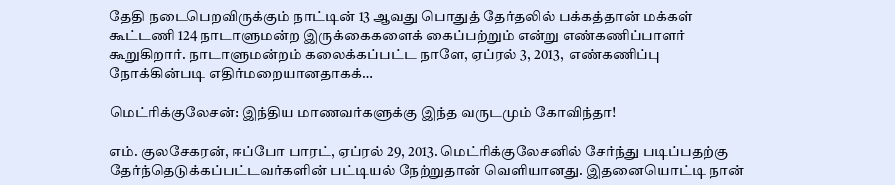தேதி நடைபெறவிருக்கும் நாட்டின் 13 ஆவது பொதுத் தேர்தலில் பக்கத்தான் மக்கள் கூட்டணி 124 நாடாளுமன்ற இருக்கைகளைக் கைப்பற்றும் என்று எண்கணிப்பாளர் கூறுகிறார். நாடாளுமன்றம் கலைக்கப்பட்ட நாளே, ஏப்ரல் 3, 2013,  எண்கணிப்பு நோக்கின்படி எதிர்மறையானதாகக்…

மெட்ரிக்குலேசன்: இந்திய மாணவர்களுக்கு இந்த வருடமும் கோவிந்தா!

எம். குலசேகரன், ஈப்போ பாரட், ஏப்ரல் 29, 2013. மெட்ரிக்குலேசனில் சேர்ந்து படிப்பதற்கு தேர்ந்தெடுக்கப்பட்டவர்களின் பட்டியல் நேற்றுதான் வெளியானது. இதனையொட்டி நான்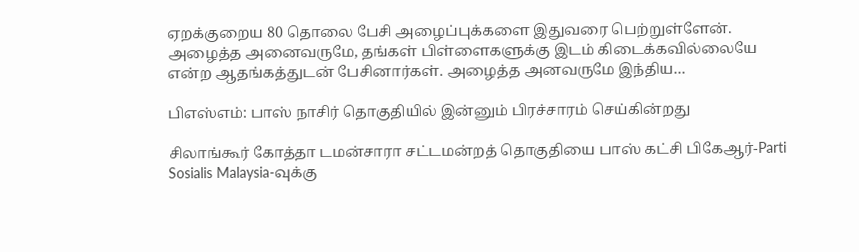ஏறக்குறைய 80 தொலை பேசி அழைப்புக்களை இதுவரை பெற்றுள்ளேன். அழைத்த அனைவருமே, தங்கள் பிள்ளைகளுக்கு இடம் கிடைக்கவில்லையே என்ற ஆதங்கத்துடன் பேசினார்கள். அழைத்த அனவருமே இந்திய…

பிஎஸ்எம்: பாஸ் நாசிர் தொகுதியில் இன்னும் பிரச்சாரம் செய்கின்றது

சிலாங்கூர் கோத்தா டமன்சாரா சட்டமன்றத் தொகுதியை பாஸ் கட்சி பிகேஆர்-Parti Sosialis Malaysia-வுக்கு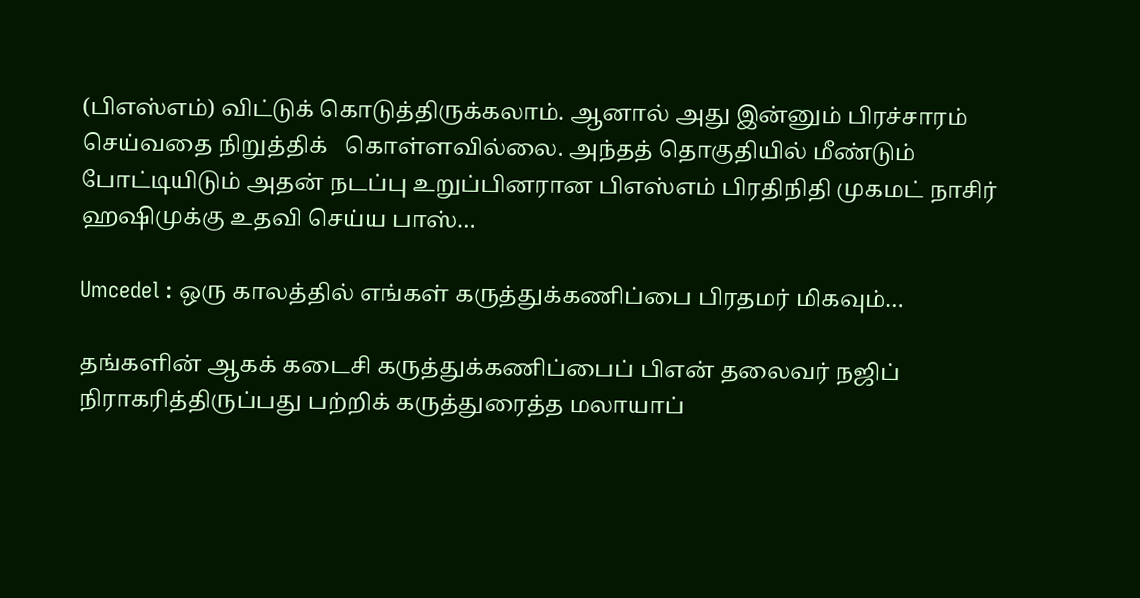(பிஎஸ்எம்) விட்டுக் கொடுத்திருக்கலாம். ஆனால் அது இன்னும் பிரச்சாரம் செய்வதை நிறுத்திக்   கொள்ளவில்லை. அந்தத் தொகுதியில் மீண்டும் போட்டியிடும் அதன் நடப்பு உறுப்பினரான பிஎஸ்எம் பிரதிநிதி முகமட் நாசிர் ஹஷிமுக்கு உதவி செய்ய பாஸ்…

Umcedel : ஒரு காலத்தில் எங்கள் கருத்துக்கணிப்பை பிரதமர் மிகவும்…

தங்களின் ஆகக் கடைசி கருத்துக்கணிப்பைப் பிஎன் தலைவர் நஜிப் நிராகரித்திருப்பது பற்றிக் கருத்துரைத்த மலாயாப்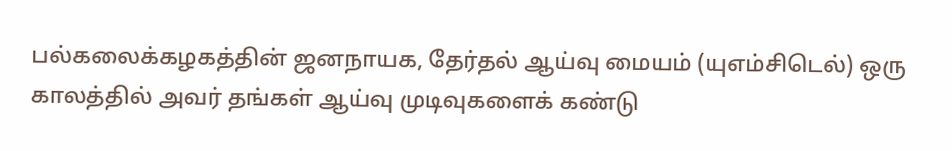பல்கலைக்கழகத்தின் ஜனநாயக, தேர்தல் ஆய்வு மையம் (யுஎம்சிடெல்) ஒரு காலத்தில் அவர் தங்கள் ஆய்வு முடிவுகளைக் கண்டு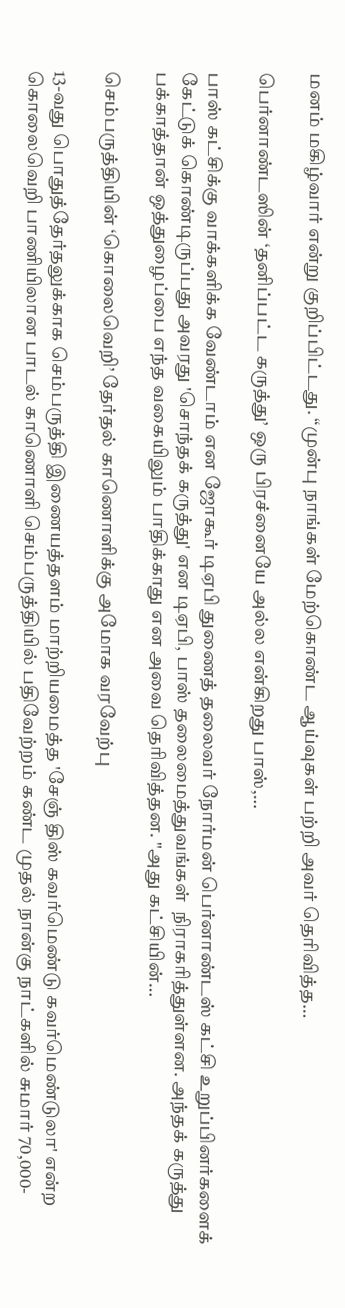மனம் மகிழ்வார் என்று குறிப்பிட்டது. “முன்பு நாங்கள் மேற்கொண்ட ஆய்வுகள் பற்றி அவர் தெரிவித்த…

பெர்னாண்டஸின் ‘தனிப்பட்ட கருத்து’ ஒரு பிரச்னையே அல்ல என்கிறது பாஸ்,…

பாஸ் கட்சிக்கு வாக்களிக்க வேண்டாம் என ஜோகூர் டிஏபி துணைத் தலைவர் நோர்மன் பெர்னாண்டஸ் கட்சி உறுப்பினர்களைக் கேட்டுக் கொண்டிருப்பது அவரது 'சொந்தக் கருத்து' என டிஏபி, பாஸ் தலைமைத்துவங்கள்  நிராகரித்துள்ளன. அந்தக் கருத்து பக்காத்தான் ஒத்துழைப்பை எந்த வகையிலும் பாதிக்காது என அவை தெரிவித்தன. "அது கட்சியின்…

செம்பருத்தியின் ‘கொலைவெறி’ தேர்தல் காணொளிக்கு அமோக வரவேற்பு

13-வது பொதுத்தேர்தலுக்காக செம்பருத்தி இணையத்தளம் மாற்றியமைத்த 'சேஞ் திஸ் கவர்மெண்டு கவர்மெண்டுலா' என்ற கொலைவெறி பாணியிலான பாடல் காணொளி செம்பருத்தியில் பதிவேற்றம் கண்ட முதல் நான்கு நாட்களில் சுமார் 70,000-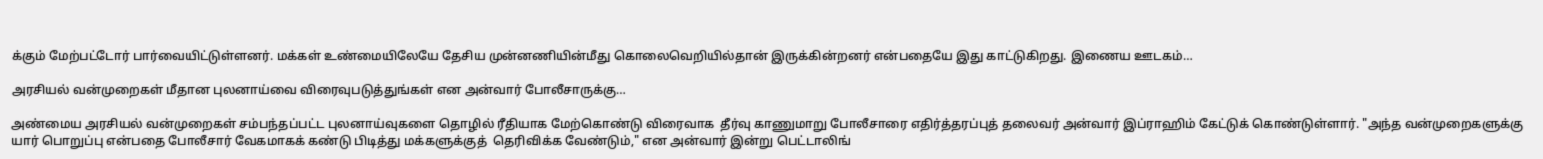க்கும் மேற்பட்டோர் பார்வையிட்டுள்ளனர். மக்கள் உண்மையிலேயே தேசிய முன்னணியின்மீது கொலைவெறியில்தான் இருக்கின்றனர் என்பதையே இது காட்டுகிறது. இணைய ஊடகம்…

அரசியல் வன்முறைகள் மீதான புலனாய்வை விரைவுபடுத்துங்கள் என அன்வார் போலீசாருக்கு…

அண்மைய அரசியல் வன்முறைகள் சம்பந்தப்பட்ட புலனாய்வுகளை தொழில் ரீதியாக மேற்கொண்டு விரைவாக  தீர்வு காணுமாறு போலீசாரை எதிர்த்தரப்புத் தலைவர் அன்வார் இப்ராஹிம் கேட்டுக் கொண்டுள்ளார். "அந்த வன்முறைகளுக்கு யார் பொறுப்பு என்பதை போலீசார் வேகமாகக் கண்டு பிடித்து மக்களுக்குத்  தெரிவிக்க வேண்டும்," என அன்வார் இன்று பெட்டாலிங்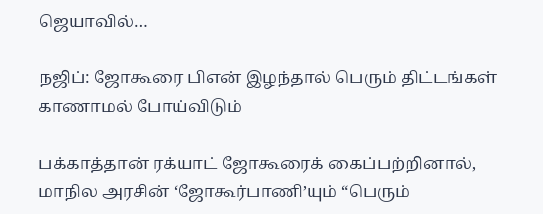ஜெயாவில்…

நஜிப்: ஜோகூரை பிஎன் இழந்தால் பெரும் திட்டங்கள் காணாமல் போய்விடும்

பக்காத்தான் ரக்யாட் ஜோகூரைக் கைப்பற்றினால், மாநில அரசின் ‘ஜோகூர்பாணி’யும் “பெரும்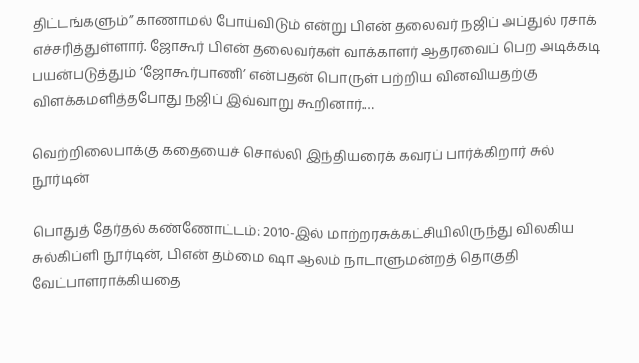திட்டங்களும்” காணாமல் போய்விடும் என்று பிஎன் தலைவர் நஜிப் அப்துல் ரசாக் எச்சரித்துள்ளார். ஜோகூர் பிஎன் தலைவர்கள் வாக்காளர் ஆதரவைப் பெற அடிக்கடி பயன்படுத்தும் ‘ஜோகூர்பாணி’ என்பதன் பொருள் பற்றிய வினவியதற்கு விளக்கமளித்தபோது நஜிப் இவ்வாறு கூறினார்.…

வெற்றிலைபாக்கு கதையைச் சொல்லி இந்தியரைக் கவரப் பார்க்கிறார் சுல் நூர்டின்

பொதுத் தேர்தல் கண்ணோட்டம்: 2010-இல் மாற்றரசுக்கட்சியிலிருந்து விலகிய சுல்கிப்ளி நூர்டின், பிஎன் தம்மை ஷா ஆலம் நாடாளுமன்றத் தொகுதி வேட்பாளராக்கியதை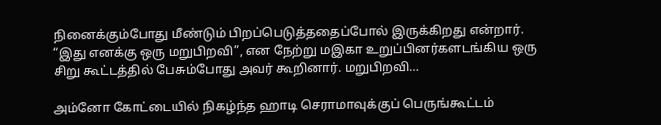நினைக்கும்போது மீண்டும் பிறப்பெடுத்ததைப்போல் இருக்கிறது என்றார். “இது எனக்கு ஒரு மறுபிறவி”, என நேற்று மஇகா உறுப்பினர்களடங்கிய ஒரு சிறு கூட்டத்தில் பேசும்போது அவர் கூறினார். மறுபிறவி…

அம்னோ கோட்டையில் நிகழ்ந்த ஹாடி செராமாவுக்குப் பெருங்கூட்டம்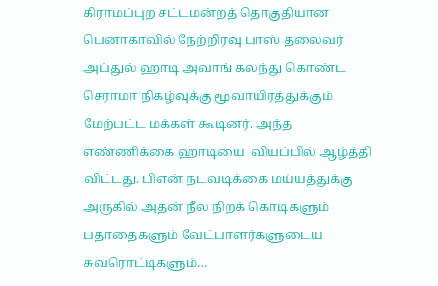கிராமப்புற சட்டமன்றத் தொகுதியான பெனாகாவில் நேற்றிரவு பாஸ் தலைவர் அப்துல் ஹாடி அவாங் கலந்து கொண்ட செராமா நிகழ்வுக்கு மூவாயிரத்துக்கும் மேற்பட்ட மக்கள் கூடினர். அந்த எண்ணிக்கை ஹாடியை  வியப்பில் ஆழ்த்தி விட்டது. பிஎன் நடவடிக்கை மய்யத்துக்கு அருகில் அதன் நீல நிறக் கொடிகளும் பதாதைகளும் வேட்பாளர்களுடைய சுவரொட்டிகளும்…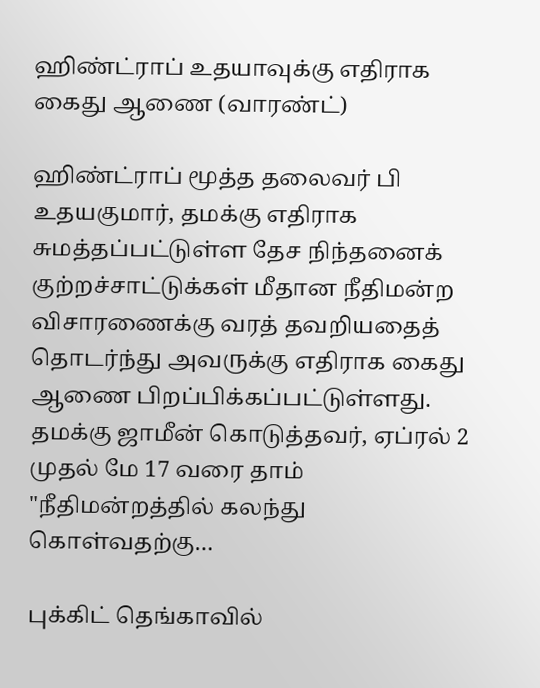ஹிண்ட்ராப் உதயாவுக்கு எதிராக கைது ஆணை (வாரண்ட்)

ஹிண்ட்ராப் மூத்த தலைவர் பி உதயகுமார், தமக்கு எதிராக சுமத்தப்பட்டுள்ள தேச நிந்தனைக்  குற்றச்சாட்டுக்கள் மீதான நீதிமன்ற விசாரணைக்கு வரத் தவறியதைத் தொடர்ந்து அவருக்கு எதிராக கைது  ஆணை பிறப்பிக்கப்பட்டுள்ளது. தமக்கு ஜாமீன் கொடுத்தவர், ஏப்ரல் 2 முதல் மே 17 வரை தாம் "நீதிமன்றத்தில் கலந்து கொள்வதற்கு…

புக்கிட் தெங்காவில்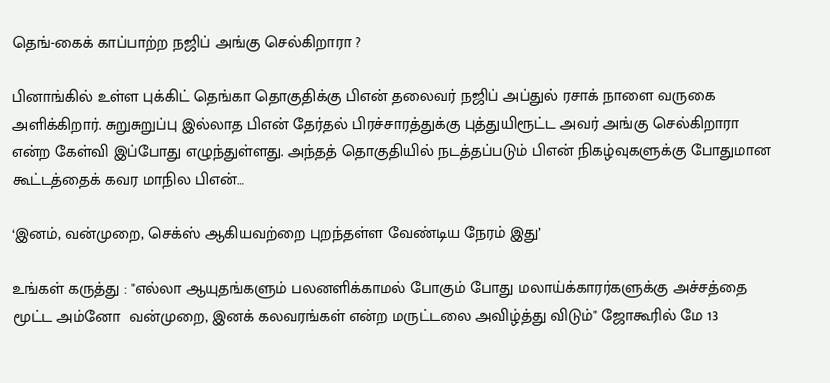தெங்-கைக் காப்பாற்ற நஜிப் அங்கு செல்கிறாரா ?

பினாங்கில் உள்ள புக்கிட் தெங்கா தொகுதிக்கு பிஎன் தலைவர் நஜிப் அப்துல் ரசாக் நாளை வருகை  அளிக்கிறார். சுறுசுறுப்பு இல்லாத பிஎன் தேர்தல் பிரச்சாரத்துக்கு புத்துயிரூட்ட அவர் அங்கு செல்கிறாரா என்ற கேள்வி இப்போது எழுந்துள்ளது. அந்தத் தொகுதியில் நடத்தப்படும் பிஎன் நிகழ்வுகளுக்கு போதுமான கூட்டத்தைக் கவர மாநில பிஎன்…

‘இனம், வன்முறை, செக்ஸ் ஆகியவற்றை புறந்தள்ள வேண்டிய நேரம் இது’

உங்கள் கருத்து : "எல்லா ஆயுதங்களும் பலனளிக்காமல் போகும் போது மலாய்க்காரர்களுக்கு அச்சத்தை மூட்ட அம்னோ  வன்முறை, இனக் கலவரங்கள் என்ற மருட்டலை அவிழ்த்து விடும்" ஜோகூரில் மே 13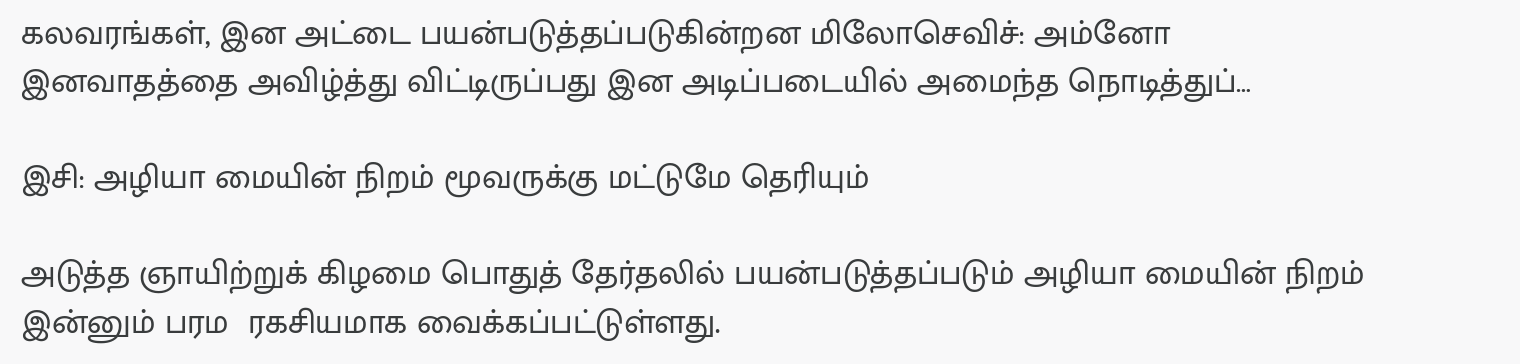கலவரங்கள், இன அட்டை பயன்படுத்தப்படுகின்றன மிலோசெவிச்: அம்னோ இனவாதத்தை அவிழ்த்து விட்டிருப்பது இன அடிப்படையில் அமைந்த நொடித்துப்…

இசி: அழியா மையின் நிறம் மூவருக்கு மட்டுமே தெரியும்

அடுத்த ஞாயிற்றுக் கிழமை பொதுத் தேர்தலில் பயன்படுத்தப்படும் அழியா மையின் நிறம் இன்னும் பரம  ரகசியமாக வைக்கப்பட்டுள்ளது.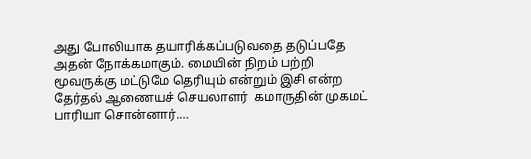அது போலியாக தயாரிக்கப்படுவதை தடுப்பதே அதன் நோக்கமாகும். மையின் நிறம் பற்றி மூவருக்கு மட்டுமே தெரியும் என்றும் இசி என்ற தேர்தல் ஆணையச் செயலாளர்  கமாருதின் முகமட் பாரியா சொன்னார்.…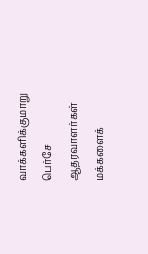வாக்களிக்குமாறு பெர்சே ஆதரவாளர்கள் மக்களைக்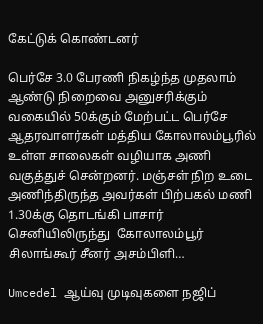கேட்டுக் கொண்டனர்

பெர்சே 3.0 பேரணி நிகழ்ந்த முதலாம் ஆண்டு நிறைவை அனுசரிக்கும் வகையில் 50க்கும் மேற்பட்ட பெர்சே ஆதரவாளர்கள் மத்திய கோலாலம்பூரில் உள்ள சாலைகள் வழியாக அணி வகுத்துச் சென்றனர். மஞ்சள் நிற உடை அணிந்திருந்த அவர்கள் பிற்பகல் மணி 1.30க்கு தொடங்கி பாசார் செனியிலிருந்து  கோலாலம்பூர் சிலாங்கூர் சீனர் அசம்பிளி…

Umcedel ஆய்வு முடிவுகளை நஜிப்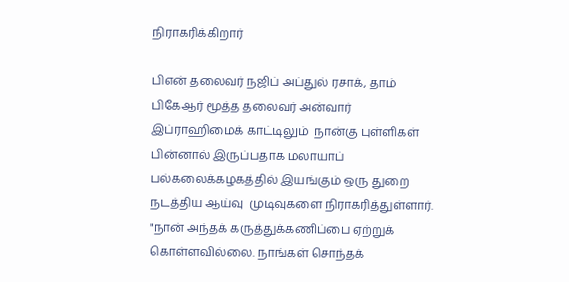நிராகரிக்கிறார்

பிஎன் தலைவர் நஜிப் அப்துல் ரசாக், தாம் பிகேஆர் மூத்த தலைவர் அன்வார் இப்ராஹிமைக் காட்டிலும்  நான்கு புள்ளிகள் பின்னால் இருப்பதாக மலாயாப் பல்கலைக்கழகத்தில் இயங்கும் ஒரு துறை நடத்திய ஆய்வு  முடிவுகளை நிராகரித்துள்ளார். "நான் அந்தக் கருத்துக்கணிப்பை ஏற்றுக் கொள்ளவில்லை. நாங்கள் சொந்தக்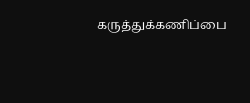கருத்துக்கணிப்பை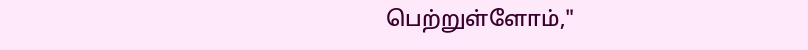பெற்றுள்ளோம்,"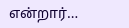என்றார்…